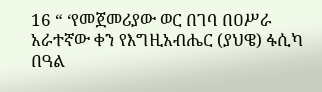16 “ ‘የመጀመሪያው ወር በገባ በዐሥራ አራተኛው ቀን የእግዚአብሔር (ያህዌ) ፋሲካ በዓል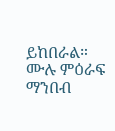ይከበራል።
ሙሉ ምዕራፍ ማንበብ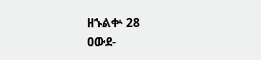ዘኁልቍ 28
ዐውደ-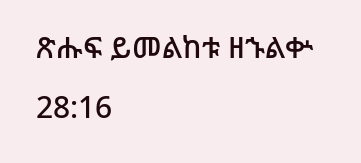ጽሑፍ ይመልከቱ ዘኁልቍ 28:16